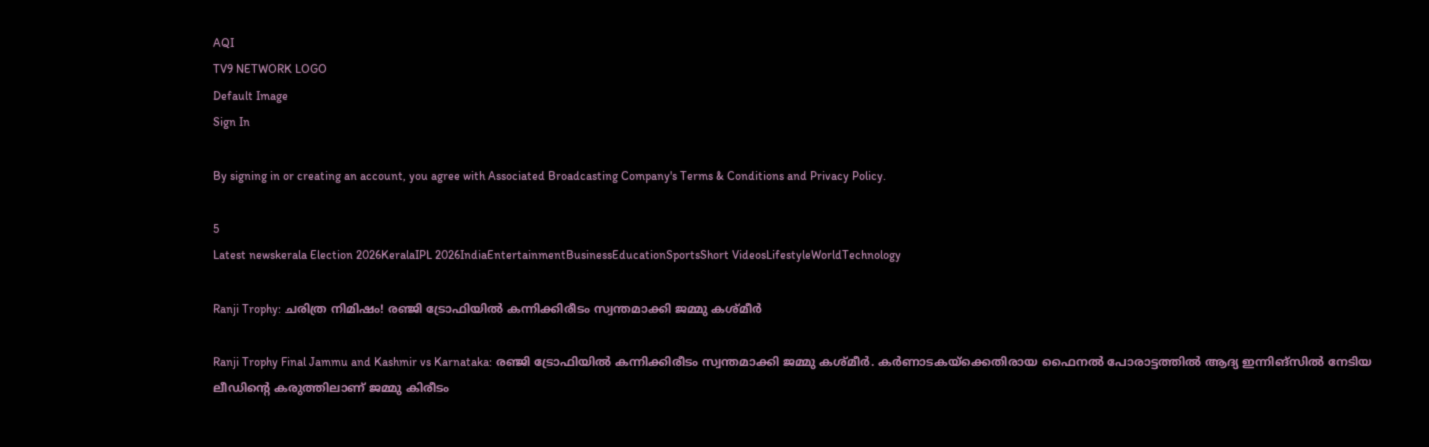AQI
TV9 NETWORK LOGO
Default Image
Sign In

By signing in or creating an account, you agree with Associated Broadcasting Company's Terms & Conditions and Privacy Policy.

5
Latest newskerala Election 2026KeralaIPL 2026IndiaEntertainmentBusinessEducationSportsShort VideosLifestyleWorldTechnology

Ranji Trophy: ചരിത്ര നിമിഷം! രഞ്ജി ട്രോഫിയില്‍ കന്നിക്കിരീടം സ്വന്തമാക്കി ജമ്മു കശ്മീര്‍

Ranji Trophy Final Jammu and Kashmir vs Karnataka: രഞ്ജി ട്രോഫിയില്‍ കന്നിക്കിരീടം സ്വന്തമാക്കി ജമ്മു കശ്മീര്‍. കര്‍ണാടകയ്‌ക്കെതിരായ ഫൈനല്‍ പോരാട്ടത്തില്‍ ആദ്യ ഇന്നിങ്‌സില്‍ നേടിയ ലീഡിന്റെ കരുത്തിലാണ് ജമ്മു കിരീടം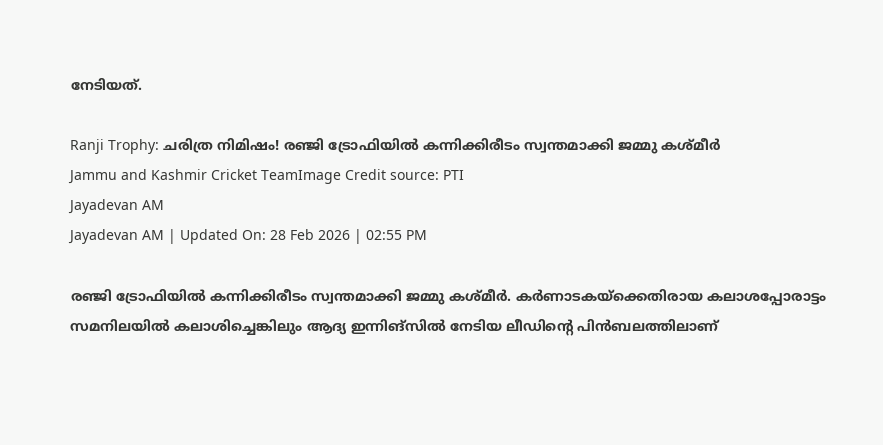നേടിയത്.

Ranji Trophy: ചരിത്ര നിമിഷം! രഞ്ജി ട്രോഫിയില്‍ കന്നിക്കിരീടം സ്വന്തമാക്കി ജമ്മു കശ്മീര്‍
Jammu and Kashmir Cricket TeamImage Credit source: PTI
Jayadevan AM
Jayadevan AM | Updated On: 28 Feb 2026 | 02:55 PM

രഞ്ജി ട്രോഫിയില്‍ കന്നിക്കിരീടം സ്വന്തമാക്കി ജമ്മു കശ്മീര്‍. കര്‍ണാടകയ്‌ക്കെതിരായ കലാശപ്പോരാട്ടം സമനിലയില്‍ കലാശിച്ചെങ്കിലും ആദ്യ ഇന്നിങ്‌സില്‍ നേടിയ ലീഡിന്റെ പിന്‍ബലത്തിലാണ്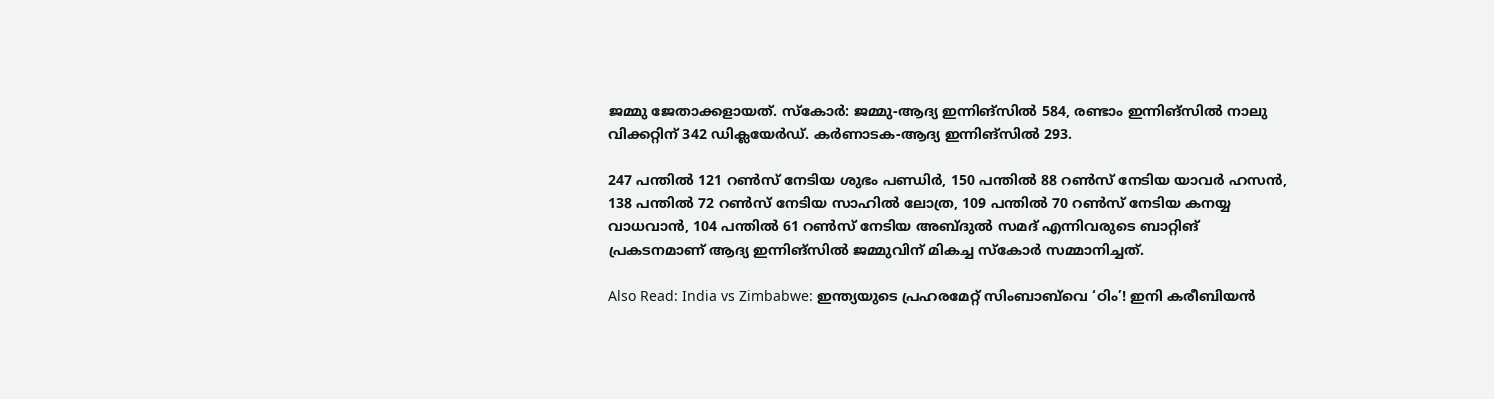ജമ്മു ജേതാക്കളായത്. സ്‌കോര്‍: ജമ്മു-ആദ്യ ഇന്നിങ്‌സില്‍ 584, രണ്ടാം ഇന്നിങ്‌സില്‍ നാലു വിക്കറ്റിന് 342 ഡിക്ലയേര്‍ഡ്. കര്‍ണാടക-ആദ്യ ഇന്നിങ്‌സില്‍ 293.

247 പന്തില്‍ 121 റണ്‍സ് നേടിയ ശുഭം പണ്ഡിര്‍, 150 പന്തില്‍ 88 റണ്‍സ് നേടിയ യാവര്‍ ഹസന്‍, 138 പന്തില്‍ 72 റണ്‍സ് നേടിയ സാഹില്‍ ലോത്ര, 109 പന്തില്‍ 70 റണ്‍സ് നേടിയ കനയ്യ വാധവാന്‍, 104 പന്തില്‍ 61 റണ്‍സ് നേടിയ അബ്ദുല്‍ സമദ് എന്നിവരുടെ ബാറ്റിങ് പ്രകടനമാണ് ആദ്യ ഇന്നിങ്‌സില്‍ ജമ്മുവിന് മികച്ച സ്‌കോര്‍ സമ്മാനിച്ചത്.

Also Read: India vs Zimbabwe: ഇന്ത്യയുടെ പ്രഹരമേറ്റ് സിംബാബ്‌വെ ‘ഠിം’! ഇനി കരീബിയന്‍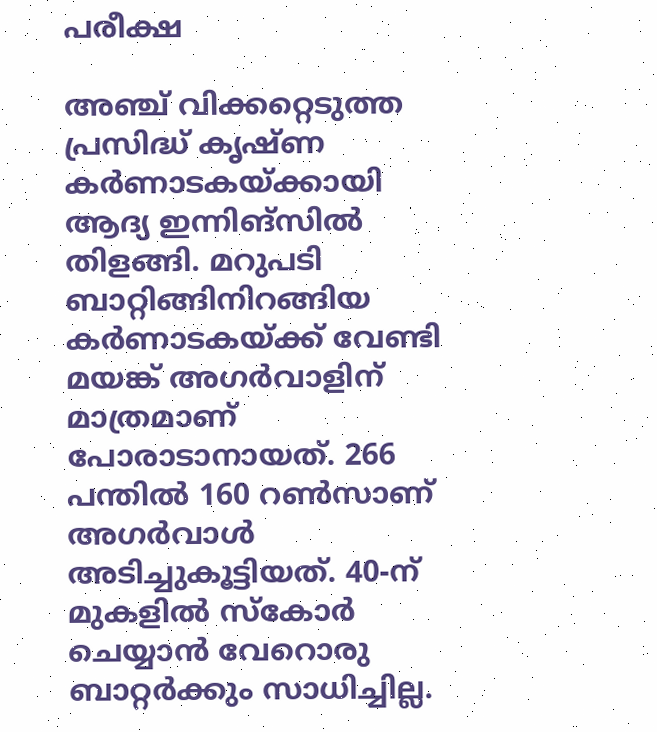പരീക്ഷ

അഞ്ച് വിക്കറ്റെടുത്ത പ്രസിദ്ധ് കൃഷ്ണ കര്‍ണാടകയ്ക്കായി ആദ്യ ഇന്നിങ്‌സില്‍ തിളങ്ങി. മറുപടി ബാറ്റിങ്ങിനിറങ്ങിയ കര്‍ണാടകയ്ക്ക് വേണ്ടി മയങ്ക് അഗര്‍വാളിന് മാത്രമാണ് പോരാടാനായത്. 266 പന്തില്‍ 160 റണ്‍സാണ് അഗര്‍വാള്‍ അടിച്ചുകൂട്ടിയത്. 40-ന് മുകളില്‍ സ്‌കോര്‍ ചെയ്യാന്‍ വേറൊരു ബാറ്റര്‍ക്കും സാധിച്ചില്ല.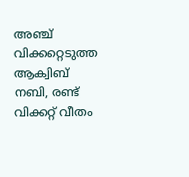അഞ്ച് വിക്കറ്റെടുത്ത ആക്വിബ് നബി, രണ്ട് വിക്കറ്റ് വീതം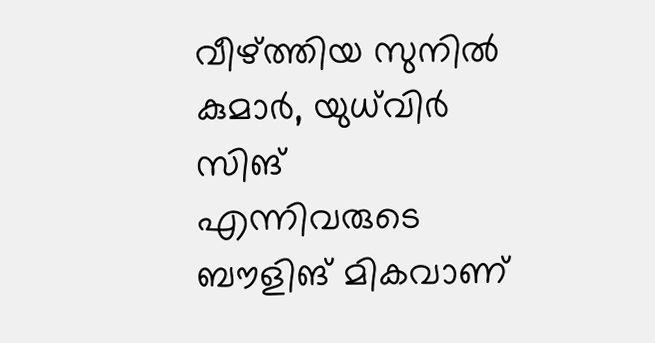വീഴ്ത്തിയ സുനില്‍ കുമാര്‍, യുധ്‌വിര്‍ സിങ് എന്നിവരുടെ ബൗളിങ് മികവാണ്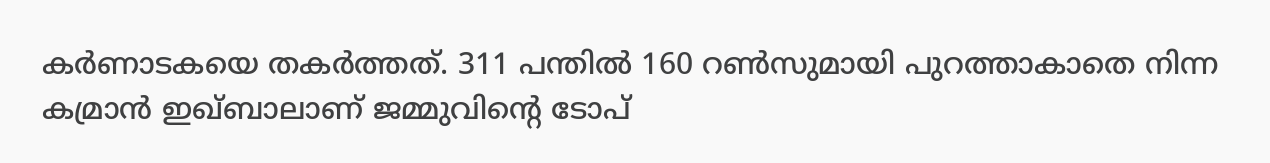കര്‍ണാടകയെ തകര്‍ത്തത്. 311 പന്തില്‍ 160 റണ്‍സുമായി പുറത്താകാതെ നിന്ന കമ്രാന്‍ ഇഖ്ബാലാണ് ജമ്മുവിന്റെ ടോപ്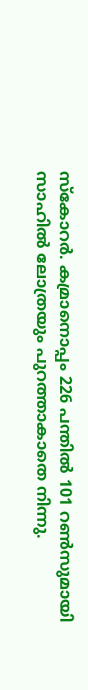സ്‌കോറര്‍. കമ്രാനൊപ്പം 226 പന്തില്‍ 101 റണ്‍സുമായി സാഹില്‍ ലോത്രയും പുറത്താകാതെ നിന്നു.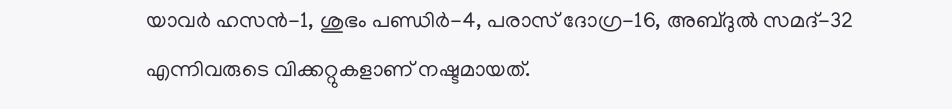യാവര്‍ ഹസന്‍-1, ശുഭം പണ്ഡിര്‍-4, പരാസ് ദോഗ്ര-16, അബ്ദുല്‍ സമദ്-32 എന്നിവരുടെ വിക്കറ്റുകളാണ് നഷ്ടമായത്.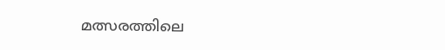മത്സരത്തിലെ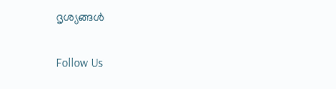ദൃശ്യങ്ങള്‍

Follow Us